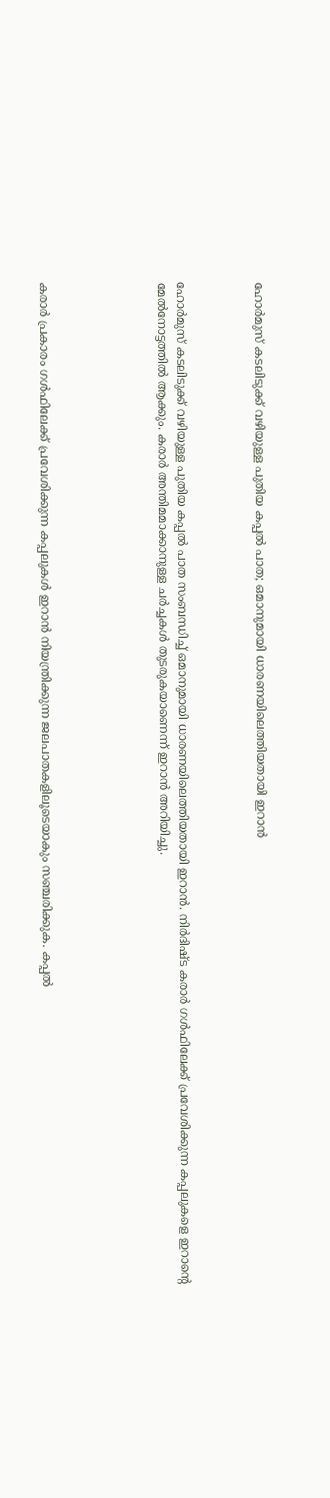ഹോര്‍മുസ് കടലിടുക്ക് വഴിയുള്ള പുതിയ കപ്പല്‍ പാത; ഒമാനുമായി ധാരണയിലെത്തിയതായി ഇറാന്‍



ഹോര്‍മുസ് കടലിടുക്ക് വഴിയുള്ള പുതിയ കപ്പല്‍ പാത സംബന്ധിച്ച് ഒമാനുമായി ധാരണയിലെത്തിയതായി ഇറാന്‍. നിര്‍ദിഷ്ട കരാര്‍ ഗള്‍ഫിലേക്ക് പ്രവേശിക്കുന്ന കപ്പലുകളെ ഇറാന്റെ മേല്‍നോട്ടത്തില്‍ ആക്കും. കരാര്‍ അന്തിമമാക്കാനുള്ള ചര്‍ച്ചകള്‍ തുടരുകയാണെന്ന് ഇറാന്‍ അറിയിച്ചു.





കരാര്‍ പ്രകാരം ഗള്‍ഫിലേക്ക് പ്രവേശിക്കുന്ന കപ്പലുകള്‍ ഇറാന്‍ നിയന്ത്രിക്കുന്ന ജലപാതകളിലൂടെയാകും സഞ്ചരിക്കുക. കപ്പല്‍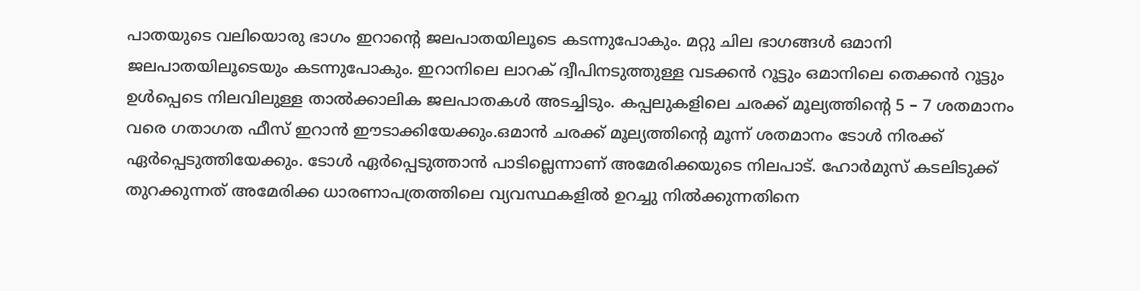പാതയുടെ വലിയൊരു ഭാഗം ഇറാന്റെ ജലപാതയിലൂടെ കടന്നുപോകും. മറ്റു ചില ഭാഗങ്ങള്‍ ഒമാനി ജലപാതയിലൂടെയും കടന്നുപോകും. ഇറാനിലെ ലാറക് ദ്വീപിനടുത്തുള്ള വടക്കന്‍ റൂട്ടും ഒമാനിലെ തെക്കന്‍ റൂട്ടും ഉള്‍പ്പെടെ നിലവിലുള്ള താല്‍ക്കാലിക ജലപാതകള്‍ അടച്ചിടും. കപ്പലുകളിലെ ചരക്ക് മൂല്യത്തിന്റെ 5 – 7 ശതമാനം വരെ ഗതാഗത ഫീസ് ഇറാന്‍ ഈടാക്കിയേക്കും.ഒമാന്‍ ചരക്ക് മൂല്യത്തിന്റെ മൂന്ന് ശതമാനം ടോള്‍ നിരക്ക് ഏര്‍പ്പെടുത്തിയേക്കും. ടോള്‍ ഏര്‍പ്പെടുത്താന്‍ പാടില്ലെന്നാണ് അമേരിക്കയുടെ നിലപാട്. ഹോര്‍മുസ് കടലിടുക്ക് തുറക്കുന്നത് അമേരിക്ക ധാരണാപത്രത്തിലെ വ്യവസ്ഥകളില്‍ ഉറച്ചു നില്‍ക്കുന്നതിനെ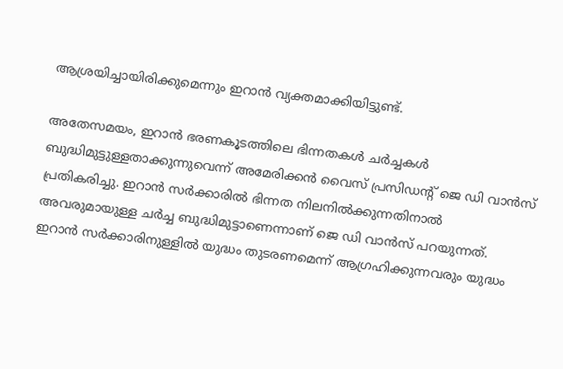ആശ്രയിച്ചായിരിക്കുമെന്നും ഇറാന്‍ വ്യക്തമാക്കിയിട്ടുണ്ട്.

അതേസമയം, ഇറാന്‍ ഭരണകൂടത്തിലെ ഭിന്നതകള്‍ ചര്‍ച്ചകള്‍ ബുദ്ധിമുട്ടുള്ളതാക്കുന്നുവെന്ന് അമേരിക്കന്‍ വൈസ് പ്രസിഡന്റ് ജെ ഡി വാന്‍സ് പ്രതികരിച്ചു. ഇറാന്‍ സര്‍ക്കാരില്‍ ഭിന്നത നിലനില്‍ക്കുന്നതിനാല്‍ അവരുമായുള്ള ചര്‍ച്ച ബുദ്ധിമുട്ടാണെന്നാണ് ജെ ഡി വാന്‍സ് പറയുന്നത്. ഇറാന്‍ സര്‍ക്കാരിനുള്ളില്‍ യുദ്ധം തുടരണമെന്ന് ആഗ്രഹിക്കുന്നവരും യുദ്ധം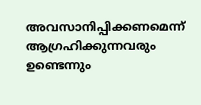അവസാനിപ്പിക്കണമെന്ന് ആഗ്രഹിക്കുന്നവരും ഉണ്ടെന്നും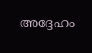അദ്ദേഹം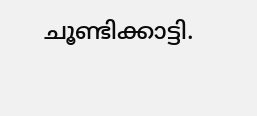ചൂണ്ടിക്കാട്ടി.